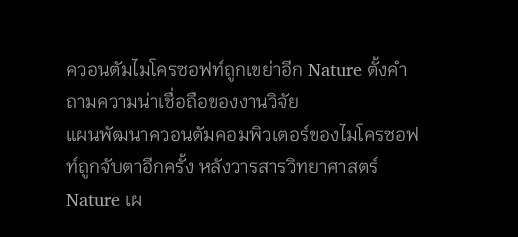ควอนตัมไมโครซอฟท์ถูกเขย่าอีก Nature ตั้งคำถามความน่าเชื่อถือของงานวิจัย
แผนพัฒนาควอนตัมคอมพิวเตอร์ของไมโครซอฟท์ถูกจับตาอีกครั้ง หลังวารสารวิทยาศาสตร์ Nature เผ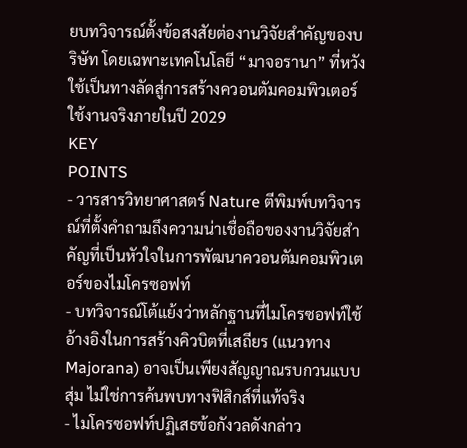ยบทวิจารณ์ตั้งข้อสงสัยต่องานวิจัยสำคัญของบริษัท โดยเฉพาะเทคโนโลยี “มาจอรานา” ที่หวังใช้เป็นทางลัดสู่การสร้างควอนตัมคอมพิวเตอร์ใช้งานจริงภายในปี 2029
KEY
POINTS
- วารสารวิทยาศาสตร์ Nature ตีพิมพ์บทวิจารณ์ที่ตั้งคำถามถึงความน่าเชื่อถือของงานวิจัยสำคัญที่เป็นหัวใจในการพัฒนาควอนตัมคอมพิวเตอร์ของไมโครซอฟท์
- บทวิจารณ์โต้แย้งว่าหลักฐานที่ไมโครซอฟท์ใช้อ้างอิงในการสร้างคิวบิตที่เสถียร (แนวทาง Majorana) อาจเป็นเพียงสัญญาณรบกวนแบบสุ่ม ไม่ใช่การค้นพบทางฟิสิกส์ที่แท้จริง
- ไมโครซอฟท์ปฏิเสธข้อกังวลดังกล่าว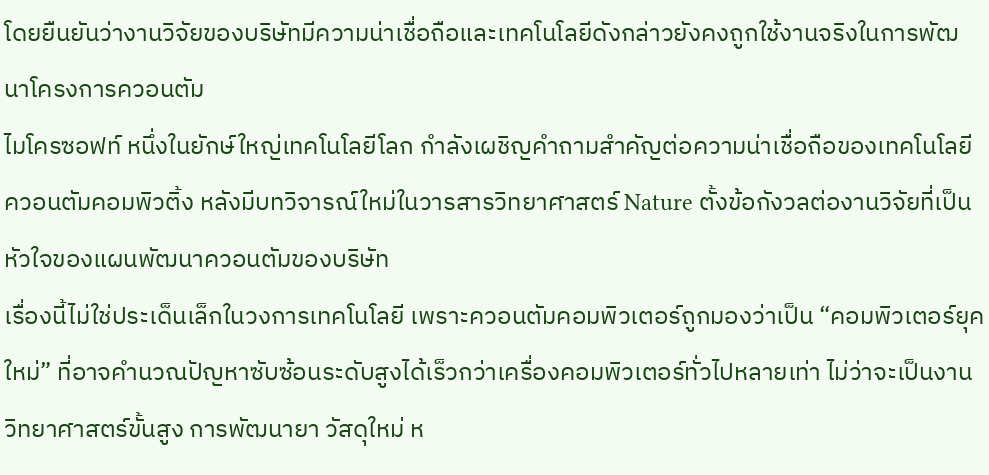โดยยืนยันว่างานวิจัยของบริษัทมีความน่าเชื่อถือและเทคโนโลยีดังกล่าวยังคงถูกใช้งานจริงในการพัฒนาโครงการควอนตัม
ไมโครซอฟท์ หนึ่งในยักษ์ใหญ่เทคโนโลยีโลก กำลังเผชิญคำถามสำคัญต่อความน่าเชื่อถือของเทคโนโลยีควอนตัมคอมพิวติ้ง หลังมีบทวิจารณ์ใหม่ในวารสารวิทยาศาสตร์ Nature ตั้งข้อกังวลต่องานวิจัยที่เป็นหัวใจของแผนพัฒนาควอนตัมของบริษัท
เรื่องนี้ไม่ใช่ประเด็นเล็กในวงการเทคโนโลยี เพราะควอนตัมคอมพิวเตอร์ถูกมองว่าเป็น “คอมพิวเตอร์ยุคใหม่” ที่อาจคำนวณปัญหาซับซ้อนระดับสูงได้เร็วกว่าเครื่องคอมพิวเตอร์ทั่วไปหลายเท่า ไม่ว่าจะเป็นงานวิทยาศาสตร์ขั้นสูง การพัฒนายา วัสดุใหม่ ห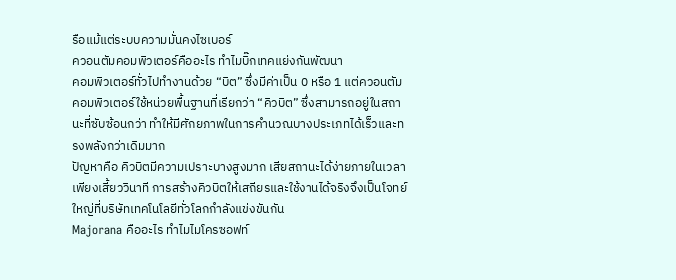รือแม้แต่ระบบความมั่นคงไซเบอร์
ควอนตัมคอมพิวเตอร์คืออะไร ทำไมบิ๊กเทคแย่งกันพัฒนา
คอมพิวเตอร์ทั่วไปทำงานด้วย “บิต” ซึ่งมีค่าเป็น 0 หรือ 1 แต่ควอนตัมคอมพิวเตอร์ใช้หน่วยพื้นฐานที่เรียกว่า “คิวบิต” ซึ่งสามารถอยู่ในสถานะที่ซับซ้อนกว่า ทำให้มีศักยภาพในการคำนวณบางประเภทได้เร็วและทรงพลังกว่าเดิมมาก
ปัญหาคือ คิวบิตมีความเปราะบางสูงมาก เสียสถานะได้ง่ายภายในเวลาเพียงเสี้ยววินาที การสร้างคิวบิตให้เสถียรและใช้งานได้จริงจึงเป็นโจทย์ใหญ่ที่บริษัทเทคโนโลยีทั่วโลกกำลังแข่งขันกัน
Majorana คืออะไร ทำไมไมโครซอฟท์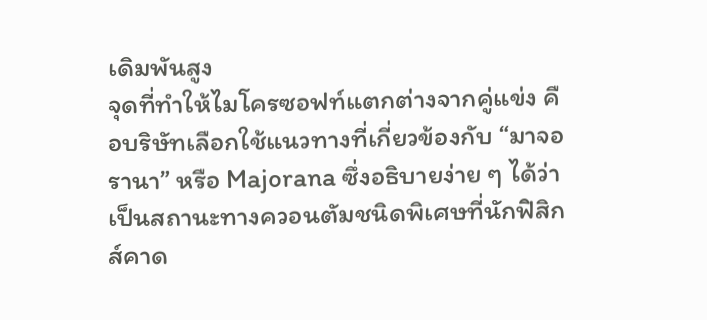เดิมพันสูง
จุดที่ทำให้ไมโครซอฟท์แตกต่างจากคู่แข่ง คือบริษัทเลือกใช้แนวทางที่เกี่ยวข้องกับ “มาจอรานา” หรือ Majorana ซึ่งอธิบายง่าย ๆ ได้ว่า เป็นสถานะทางควอนตัมชนิดพิเศษที่นักฟิสิกส์คาด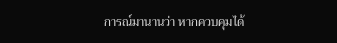การณ์มานานว่า หากควบคุมได้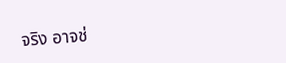จริง อาจช่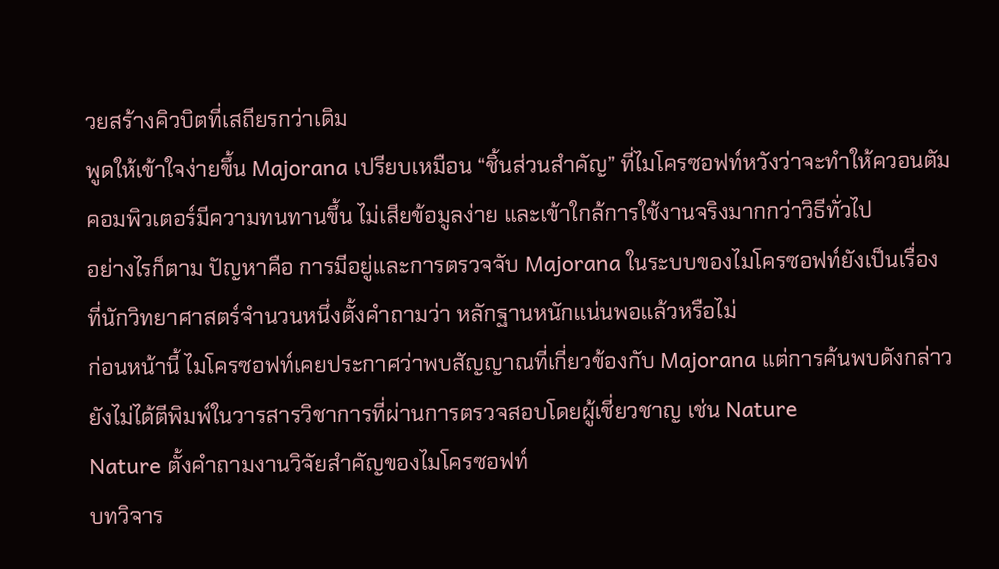วยสร้างคิวบิตที่เสถียรกว่าเดิม
พูดให้เข้าใจง่ายขึ้น Majorana เปรียบเหมือน “ชิ้นส่วนสำคัญ” ที่ไมโครซอฟท์หวังว่าจะทำให้ควอนตัมคอมพิวเตอร์มีความทนทานขึ้น ไม่เสียข้อมูลง่าย และเข้าใกล้การใช้งานจริงมากกว่าวิธีทั่วไป
อย่างไรก็ตาม ปัญหาคือ การมีอยู่และการตรวจจับ Majorana ในระบบของไมโครซอฟท์ยังเป็นเรื่องที่นักวิทยาศาสตร์จำนวนหนึ่งตั้งคำถามว่า หลักฐานหนักแน่นพอแล้วหรือไม่
ก่อนหน้านี้ ไมโครซอฟท์เคยประกาศว่าพบสัญญาณที่เกี่ยวข้องกับ Majorana แต่การค้นพบดังกล่าวยังไม่ได้ตีพิมพ์ในวารสารวิชาการที่ผ่านการตรวจสอบโดยผู้เชี่ยวชาญ เช่น Nature
Nature ตั้งคำถามงานวิจัยสำคัญของไมโครซอฟท์
บทวิจาร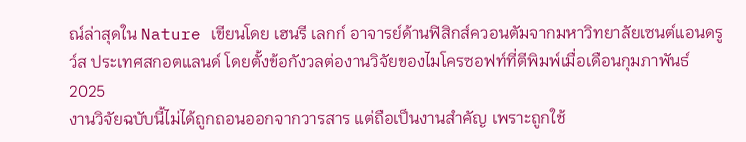ณ์ล่าสุดใน Nature เขียนโดย เฮนรี เลกก์ อาจารย์ด้านฟิสิกส์ควอนตัมจากมหาวิทยาลัยเซนต์แอนดรูว์ส ประเทศสกอตแลนด์ โดยตั้งข้อกังวลต่องานวิจัยของไมโครซอฟท์ที่ตีพิมพ์เมื่อเดือนกุมภาพันธ์ 2025
งานวิจัยฉบับนี้ไม่ได้ถูกถอนออกจากวารสาร แต่ถือเป็นงานสำคัญ เพราะถูกใช้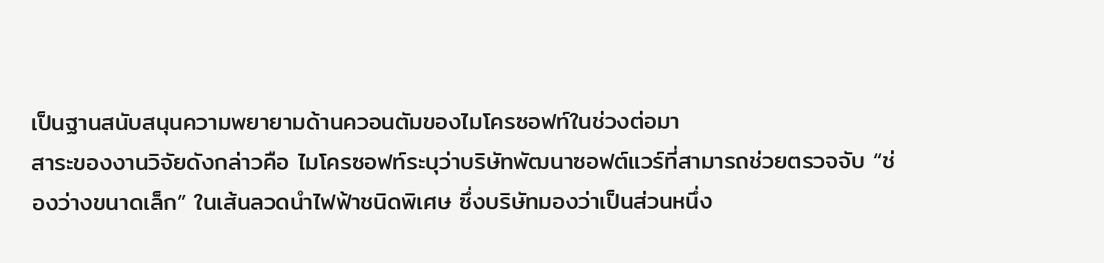เป็นฐานสนับสนุนความพยายามด้านควอนตัมของไมโครซอฟท์ในช่วงต่อมา
สาระของงานวิจัยดังกล่าวคือ ไมโครซอฟท์ระบุว่าบริษัทพัฒนาซอฟต์แวร์ที่สามารถช่วยตรวจจับ “ช่องว่างขนาดเล็ก” ในเส้นลวดนำไฟฟ้าชนิดพิเศษ ซึ่งบริษัทมองว่าเป็นส่วนหนึ่ง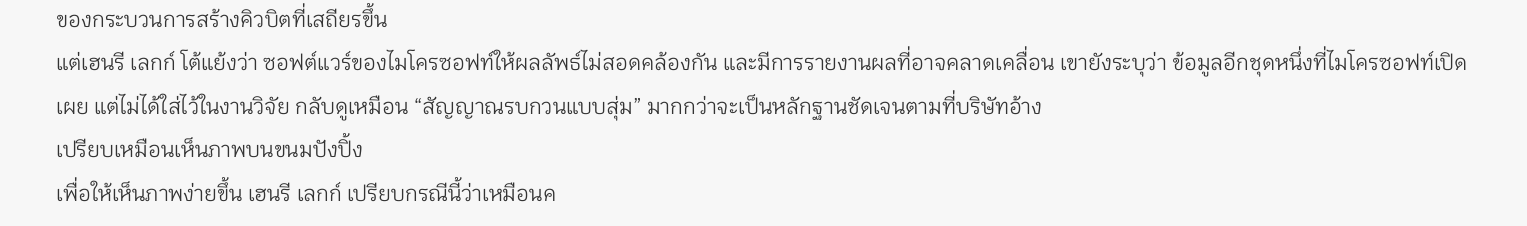ของกระบวนการสร้างคิวบิตที่เสถียรขึ้น
แต่เฮนรี เลกก์ โต้แย้งว่า ซอฟต์แวร์ของไมโครซอฟท์ให้ผลลัพธ์ไม่สอดคล้องกัน และมีการรายงานผลที่อาจคลาดเคลื่อน เขายังระบุว่า ข้อมูลอีกชุดหนึ่งที่ไมโครซอฟท์เปิดเผย แต่ไม่ได้ใส่ไว้ในงานวิจัย กลับดูเหมือน “สัญญาณรบกวนแบบสุ่ม” มากกว่าจะเป็นหลักฐานชัดเจนตามที่บริษัทอ้าง
เปรียบเหมือนเห็นภาพบนขนมปังปิ้ง
เพื่อให้เห็นภาพง่ายขึ้น เฮนรี เลกก์ เปรียบกรณีนี้ว่าเหมือนค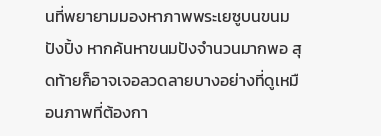นที่พยายามมองหาภาพพระเยซูบนขนมปังปิ้ง หากค้นหาขนมปังจำนวนมากพอ สุดท้ายก็อาจเจอลวดลายบางอย่างที่ดูเหมือนภาพที่ต้องกา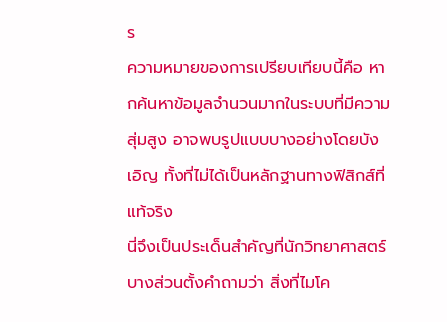ร
ความหมายของการเปรียบเทียบนี้คือ หากค้นหาข้อมูลจำนวนมากในระบบที่มีความสุ่มสูง อาจพบรูปแบบบางอย่างโดยบังเอิญ ทั้งที่ไม่ได้เป็นหลักฐานทางฟิสิกส์ที่แท้จริง
นี่จึงเป็นประเด็นสำคัญที่นักวิทยาศาสตร์บางส่วนตั้งคำถามว่า สิ่งที่ไมโค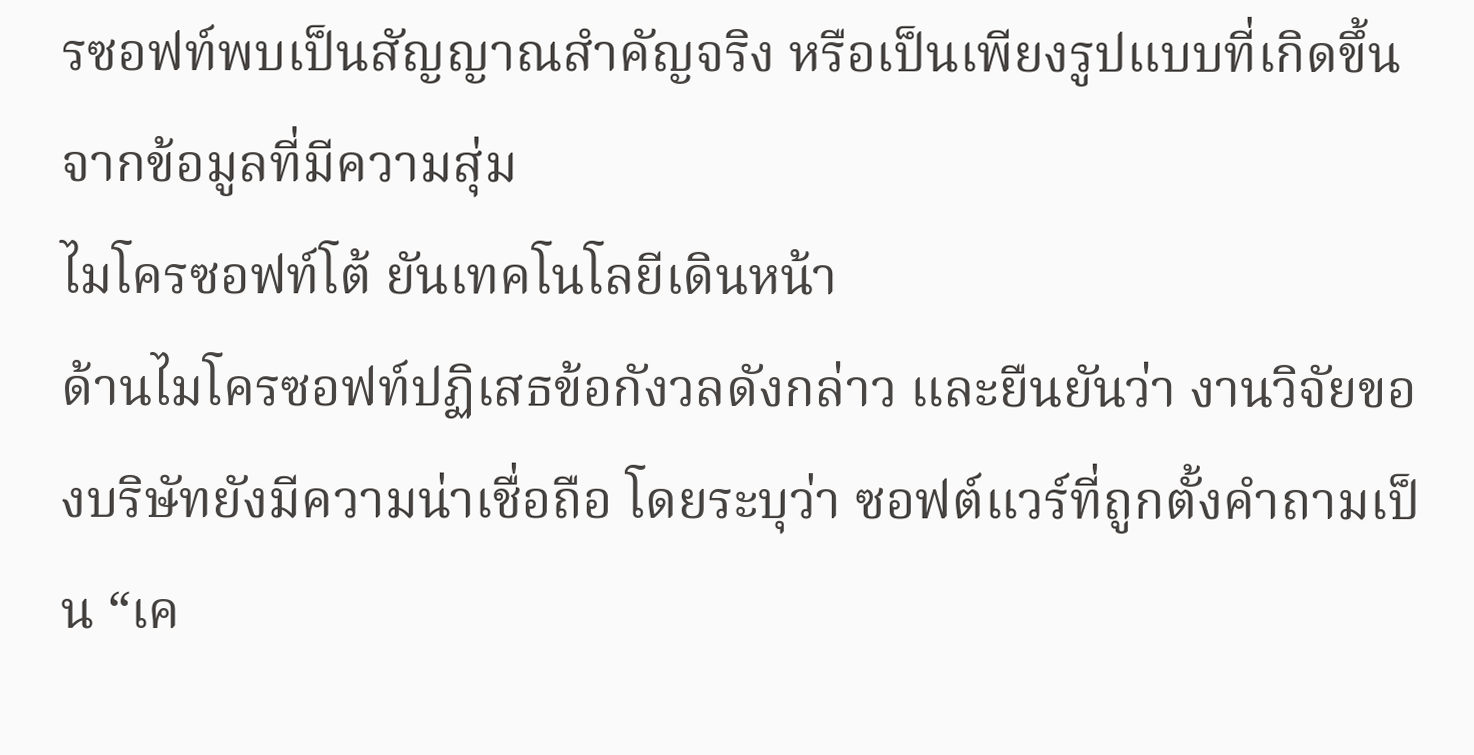รซอฟท์พบเป็นสัญญาณสำคัญจริง หรือเป็นเพียงรูปแบบที่เกิดขึ้นจากข้อมูลที่มีความสุ่ม
ไมโครซอฟท์โต้ ยันเทคโนโลยีเดินหน้า
ด้านไมโครซอฟท์ปฏิเสธข้อกังวลดังกล่าว และยืนยันว่า งานวิจัยของบริษัทยังมีความน่าเชื่อถือ โดยระบุว่า ซอฟต์แวร์ที่ถูกตั้งคำถามเป็น “เค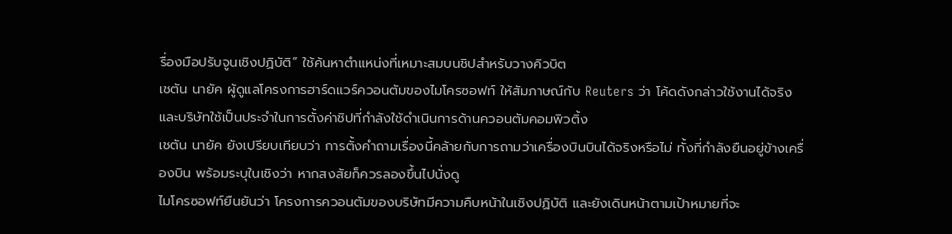รื่องมือปรับจูนเชิงปฏิบัติ” ใช้ค้นหาตำแหน่งที่เหมาะสมบนชิปสำหรับวางคิวบิต
เชตัน นายัค ผู้ดูแลโครงการฮาร์ดแวร์ควอนตัมของไมโครซอฟท์ ให้สัมภาษณ์กับ Reuters ว่า โค้ดดังกล่าวใช้งานได้จริง และบริษัทใช้เป็นประจำในการตั้งค่าชิปที่กำลังใช้ดำเนินการด้านควอนตัมคอมพิวติ้ง
เชตัน นายัค ยังเปรียบเทียบว่า การตั้งคำถามเรื่องนี้คล้ายกับการถามว่าเครื่องบินบินได้จริงหรือไม่ ทั้งที่กำลังยืนอยู่ข้างเครื่องบิน พร้อมระบุในเชิงว่า หากสงสัยก็ควรลองขึ้นไปนั่งดู
ไมโครซอฟท์ยืนยันว่า โครงการควอนตัมของบริษัทมีความคืบหน้าในเชิงปฏิบัติ และยังเดินหน้าตามเป้าหมายที่จะ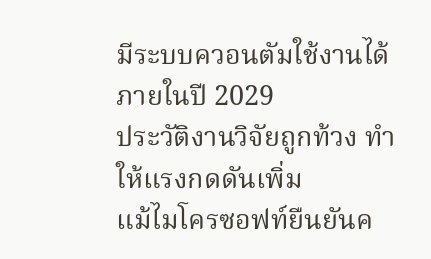มีระบบควอนตัมใช้งานได้ภายในปี 2029
ประวัติงานวิจัยถูกท้วง ทำให้แรงกดดันเพิ่ม
แม้ไมโครซอฟท์ยืนยันค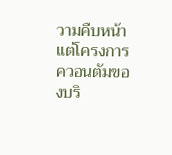วามคืบหน้า แต่โครงการควอนตัมของบริ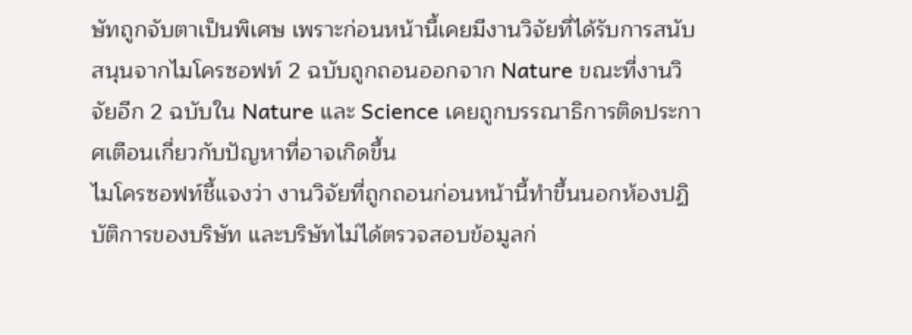ษัทถูกจับตาเป็นพิเศษ เพราะก่อนหน้านี้เคยมีงานวิจัยที่ได้รับการสนับสนุนจากไมโครซอฟท์ 2 ฉบับถูกถอนออกจาก Nature ขณะที่งานวิจัยอีก 2 ฉบับใน Nature และ Science เคยถูกบรรณาธิการติดประกาศเตือนเกี่ยวกับปัญหาที่อาจเกิดขึ้น
ไมโครซอฟท์ชี้แจงว่า งานวิจัยที่ถูกถอนก่อนหน้านี้ทำขึ้นนอกห้องปฏิบัติการของบริษัท และบริษัทไม่ได้ตรวจสอบข้อมูลก่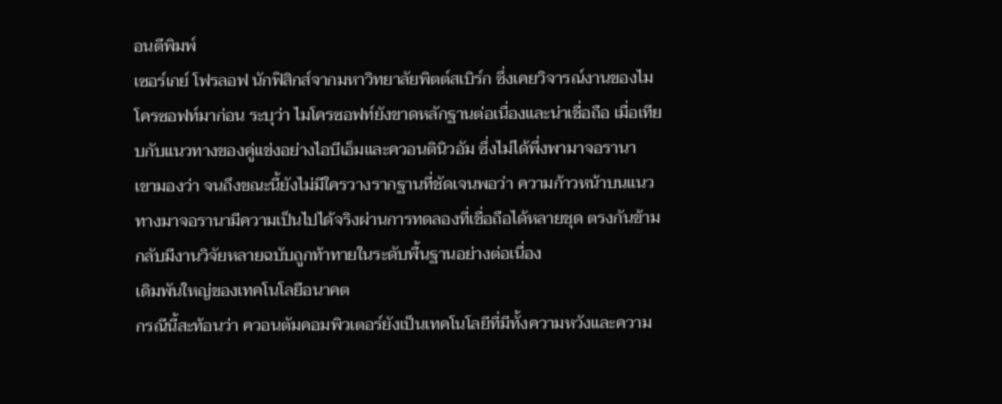อนตีพิมพ์
เซอร์เกย์ โฟรลอฟ นักฟิสิกส์จากมหาวิทยาลัยพิตต์สเบิร์ก ซึ่งเคยวิจารณ์งานของไมโครซอฟท์มาก่อน ระบุว่า ไมโครซอฟท์ยังขาดหลักฐานต่อเนื่องและน่าเชื่อถือ เมื่อเทียบกับแนวทางของคู่แข่งอย่างไอบีเอ็มและควอนตินิวอัม ซึ่งไม่ได้พึ่งพามาจอรานา
เขามองว่า จนถึงขณะนี้ยังไม่มีใครวางรากฐานที่ชัดเจนพอว่า ความก้าวหน้าบนแนวทางมาจอรานามีความเป็นไปได้จริงผ่านการทดลองที่เชื่อถือได้หลายชุด ตรงกันข้าม กลับมีงานวิจัยหลายฉบับถูกท้าทายในระดับพื้นฐานอย่างต่อเนื่อง
เดิมพันใหญ่ของเทคโนโลยีอนาคต
กรณีนี้สะท้อนว่า ควอนตัมคอมพิวเตอร์ยังเป็นเทคโนโลยีที่มีทั้งความหวังและความ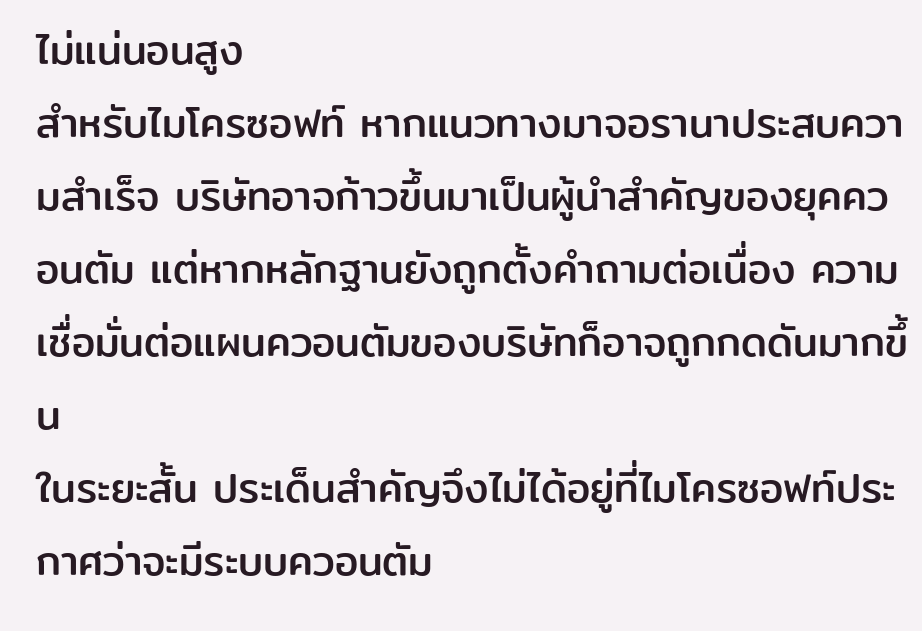ไม่แน่นอนสูง
สำหรับไมโครซอฟท์ หากแนวทางมาจอรานาประสบความสำเร็จ บริษัทอาจก้าวขึ้นมาเป็นผู้นำสำคัญของยุคควอนตัม แต่หากหลักฐานยังถูกตั้งคำถามต่อเนื่อง ความเชื่อมั่นต่อแผนควอนตัมของบริษัทก็อาจถูกกดดันมากขึ้น
ในระยะสั้น ประเด็นสำคัญจึงไม่ได้อยู่ที่ไมโครซอฟท์ประกาศว่าจะมีระบบควอนตัม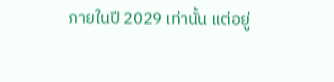ภายในปี 2029 เท่านั้น แต่อยู่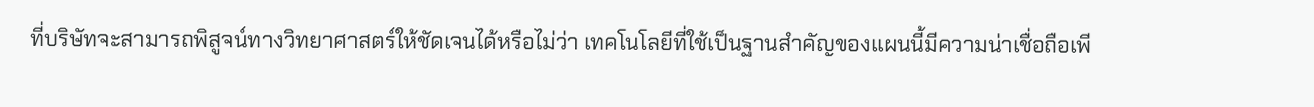ที่บริษัทจะสามารถพิสูจน์ทางวิทยาศาสตร์ให้ชัดเจนได้หรือไม่ว่า เทคโนโลยีที่ใช้เป็นฐานสำคัญของแผนนี้มีความน่าเชื่อถือเพี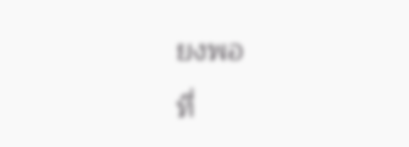ยงพอ
ที่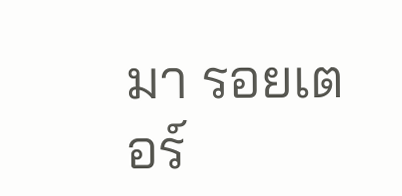มา รอยเตอร์